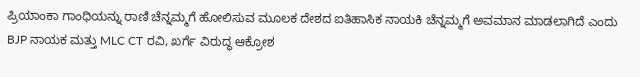ಪ್ರಿಯಾಂಕಾ ಗಾಂಧಿಯನ್ನು ರಾಣಿ ಚೆನ್ನಮ್ಮಗೆ ಹೋಲಿಸುವ ಮೂಲಕ ದೇಶದ ಐತಿಹಾಸಿಕ ನಾಯಕಿ ಚೆನ್ನಮ್ಮಗೆ ಅವಮಾನ ಮಾಡಲಾಗಿದೆ ಎಂದು BJP ನಾಯಕ ಮತ್ತು MLC CT ರವಿ, ಖರ್ಗೆ ವಿರುದ್ಧ ಆಕ್ರೋಶ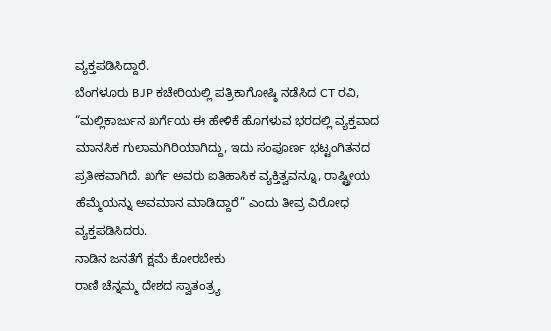ವ್ಯಕ್ತಪಡಿಸಿದ್ದಾರೆ.
ಬೆಂಗಳೂರು BJP ಕಚೇರಿಯಲ್ಲಿ ಪತ್ರಿಕಾಗೋಷ್ಠಿ ನಡೆಸಿದ CT ರವಿ, “ಮಲ್ಲಿಕಾರ್ಜುನ ಖರ್ಗೆಯ ಈ ಹೇಳಿಕೆ ಹೊಗಳುವ ಭರದಲ್ಲಿ ವ್ಯಕ್ತವಾದ ಮಾನಸಿಕ ಗುಲಾಮಗಿರಿಯಾಗಿದ್ದು, ಇದು ಸಂಪೂರ್ಣ ಭಟ್ಟಂಗಿತನದ ಪ್ರತೀಕವಾಗಿದೆ. ಖರ್ಗೆ ಅವರು ಐತಿಹಾಸಿಕ ವ್ಯಕ್ತಿತ್ವವನ್ನೂ, ರಾಷ್ಟ್ರೀಯ ಹೆಮ್ಮೆಯನ್ನು ಅವಮಾನ ಮಾಡಿದ್ದಾರೆ” ಎಂದು ತೀವ್ರ ವಿರೋಧ ವ್ಯಕ್ತಪಡಿಸಿದರು.
ನಾಡಿನ ಜನತೆಗೆ ಕ್ಷಮೆ ಕೋರಬೇಕು
ರಾಣಿ ಚೆನ್ನಮ್ಮ ದೇಶದ ಸ್ವಾತಂತ್ರ್ಯ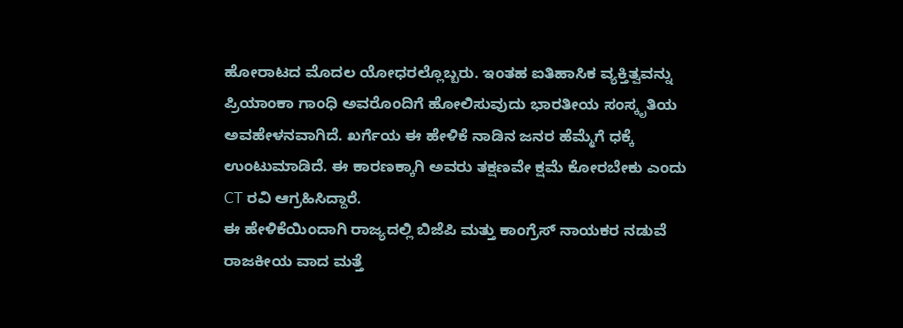ಹೋರಾಟದ ಮೊದಲ ಯೋಧರಲ್ಲೊಬ್ಬರು. ಇಂತಹ ಐತಿಹಾಸಿಕ ವ್ಯಕ್ತಿತ್ವವನ್ನು ಪ್ರಿಯಾಂಕಾ ಗಾಂಧಿ ಅವರೊಂದಿಗೆ ಹೋಲಿಸುವುದು ಭಾರತೀಯ ಸಂಸ್ಕೃತಿಯ ಅವಹೇಳನವಾಗಿದೆ. ಖರ್ಗೆಯ ಈ ಹೇಳಿಕೆ ನಾಡಿನ ಜನರ ಹೆಮ್ಮೆಗೆ ಧಕ್ಕೆ ಉಂಟುಮಾಡಿದೆ. ಈ ಕಾರಣಕ್ಕಾಗಿ ಅವರು ತಕ್ಷಣವೇ ಕ್ಷಮೆ ಕೋರಬೇಕು ಎಂದು CT ರವಿ ಆಗ್ರಹಿಸಿದ್ದಾರೆ.
ಈ ಹೇಳಿಕೆಯಿಂದಾಗಿ ರಾಜ್ಯದಲ್ಲಿ ಬಿಜೆಪಿ ಮತ್ತು ಕಾಂಗ್ರೆಸ್ ನಾಯಕರ ನಡುವೆ ರಾಜಕೀಯ ವಾದ ಮತ್ತೆ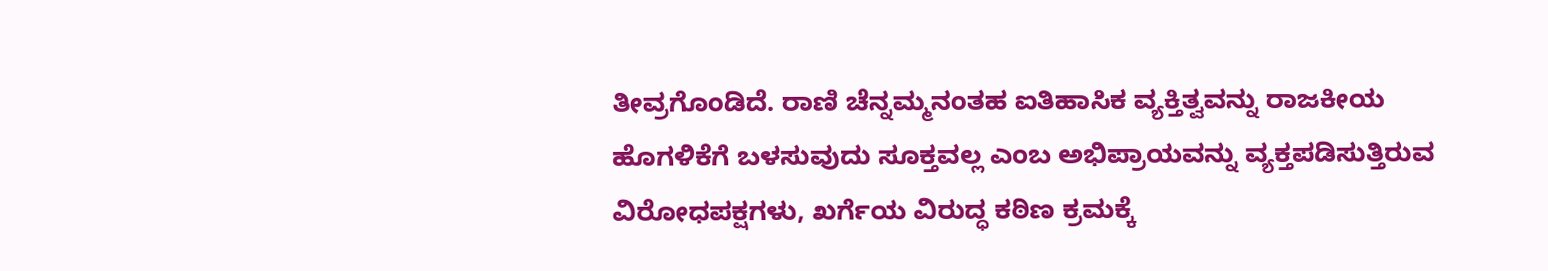ತೀವ್ರಗೊಂಡಿದೆ. ರಾಣಿ ಚೆನ್ನಮ್ಮನಂತಹ ಐತಿಹಾಸಿಕ ವ್ಯಕ್ತಿತ್ವವನ್ನು ರಾಜಕೀಯ ಹೊಗಳಿಕೆಗೆ ಬಳಸುವುದು ಸೂಕ್ತವಲ್ಲ ಎಂಬ ಅಭಿಪ್ರಾಯವನ್ನು ವ್ಯಕ್ತಪಡಿಸುತ್ತಿರುವ ವಿರೋಧಪಕ್ಷಗಳು, ಖರ್ಗೆಯ ವಿರುದ್ಧ ಕಠಿಣ ಕ್ರಮಕ್ಕೆ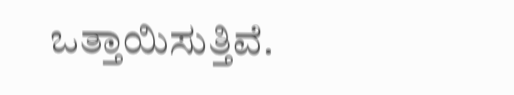ಒತ್ತಾಯಿಸುತ್ತಿವೆ.